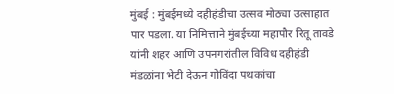मुंबई : मुंबईमध्ये दहीहंडीचा उत्सव मोठ्या उत्साहात पार पडला. या निमित्ताने मुंबईच्या महापौर रितू तावडे यांनी शहर आणि उपनगरांतील विविध दहीहंडी मंडळांना भेटी देऊन गोविंदा पथकांचा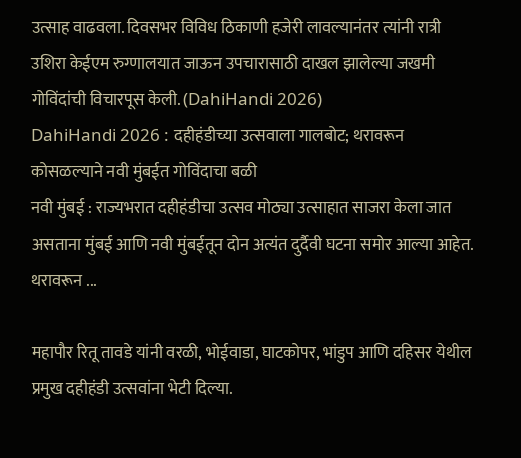उत्साह वाढवला. दिवसभर विविध ठिकाणी हजेरी लावल्यानंतर त्यांनी रात्री उशिरा केईएम रुग्णालयात जाऊन उपचारासाठी दाखल झालेल्या जखमी गोविंदांची विचारपूस केली. (DahiHandi 2026)
DahiHandi 2026 : दहीहंडीच्या उत्सवाला गालबोट; थरावरून कोसळल्याने नवी मुंबईत गोविंदाचा बळी
नवी मुंबई : राज्यभरात दहीहंडीचा उत्सव मोठ्या उत्साहात साजरा केला जात असताना मुंबई आणि नवी मुंबईतून दोन अत्यंत दुर्दैवी घटना समोर आल्या आहेत. थरावरून ...

महापौर रितू तावडे यांनी वरळी, भोईवाडा, घाटकोपर, भांडुप आणि दहिसर येथील प्रमुख दहीहंडी उत्सवांना भेटी दिल्या.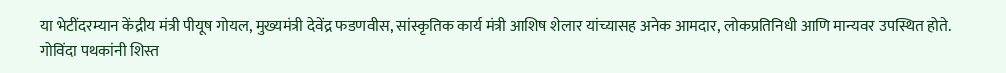या भेटींदरम्यान केंद्रीय मंत्री पीयूष गोयल, मुख्यमंत्री देवेंद्र फडणवीस, सांस्कृतिक कार्य मंत्री आशिष शेलार यांच्यासह अनेक आमदार, लोकप्रतिनिधी आणि मान्यवर उपस्थित होते. गोविंदा पथकांनी शिस्त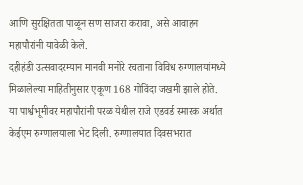आणि सुरक्षितता पाळून सण साजरा करावा, असे आवाहन महापौरांनी यावेळी केले.
दहीहंडी उत्सवादरम्यान मानवी मनोरे रचताना विविध रुग्णालयांमध्ये मिळालेल्या माहितीनुसार एकूण 168 गोविंदा जखमी झाले होते. या पार्श्वभूमीवर महापौरांनी परळ येथील राजे एडवर्ड स्मारक अर्थात केईएम रुग्णालयाला भेट दिली. रुग्णालयात दिवसभरात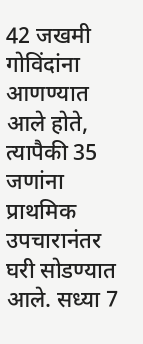42 जखमी गोविंदांना आणण्यात आले होते, त्यापैकी 35 जणांना प्राथमिक उपचारानंतर घरी सोडण्यात आले. सध्या 7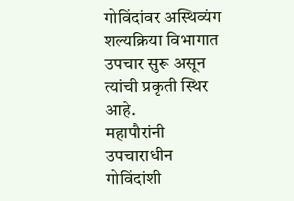गोविंदांवर अस्थिव्यंग शल्यक्रिया विभागात उपचार सुरू असून त्यांची प्रकृती स्थिर आहे.
महापौरांनी उपचाराधीन गोविंदांशी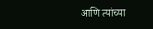आणि त्यांच्या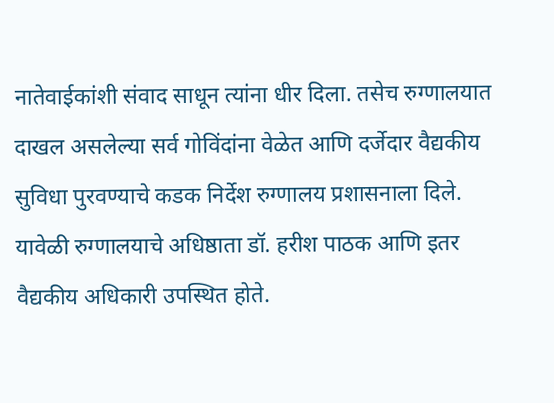नातेवाईकांशी संवाद साधून त्यांना धीर दिला. तसेच रुग्णालयात दाखल असलेल्या सर्व गोविंदांना वेळेत आणि दर्जेदार वैद्यकीय सुविधा पुरवण्याचे कडक निर्देश रुग्णालय प्रशासनाला दिले. यावेळी रुग्णालयाचे अधिष्ठाता डॉ. हरीश पाठक आणि इतर वैद्यकीय अधिकारी उपस्थित होते.